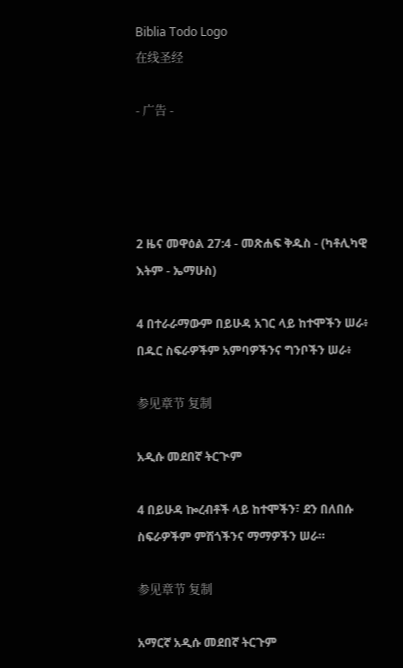Biblia Todo Logo
在线圣经

- 广告 -




2 ዜና መዋዕል 27:4 - መጽሐፍ ቅዱስ - (ካቶሊካዊ እትም - ኤማሁስ)

4 በተራራማውም በይሁዳ አገር ላይ ከተሞችን ሠራ፥ በዱር ስፍራዎችም አምባዎችንና ግንቦችን ሠራ፥

参见章节 复制

አዲሱ መደበኛ ትርጒም

4 በይሁዳ ኰረብቶች ላይ ከተሞችን፣ ደን በለበሱ ስፍራዎችም ምሽጎችንና ማማዎችን ሠራ።

参见章节 复制

አማርኛ አዲሱ መደበኛ ትርጉም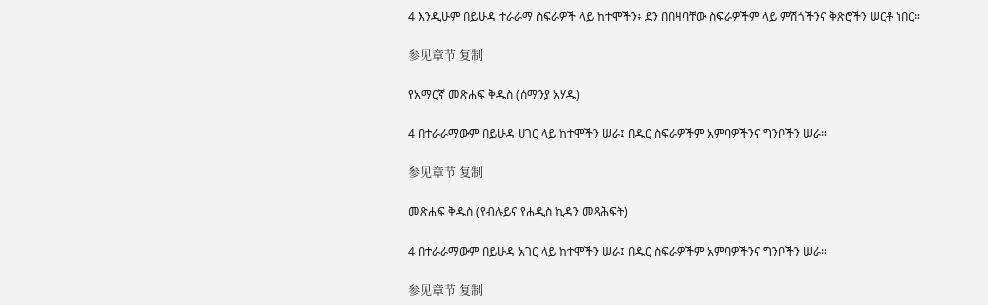4 እንዲሁም በይሁዳ ተራራማ ስፍራዎች ላይ ከተሞችን፥ ደን በበዛባቸው ስፍራዎችም ላይ ምሽጎችንና ቅጽሮችን ሠርቶ ነበር።

参见章节 复制

የአማርኛ መጽሐፍ ቅዱስ (ሰማንያ አሃዱ)

4 በተራራማውም በይሁዳ ሀገር ላይ ከተሞችን ሠራ፤ በዱር ስፍራዎችም አምባዎችንና ግንቦችን ሠራ።

参见章节 复制

መጽሐፍ ቅዱስ (የብሉይና የሐዲስ ኪዳን መጻሕፍት)

4 በተራራማውም በይሁዳ አገር ላይ ከተሞችን ሠራ፤ በዱር ስፍራዎችም አምባዎችንና ግንቦችን ሠራ።

参见章节 复制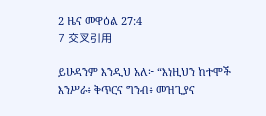2 ዜና መዋዕል 27:4
7 交叉引用

ይሁዳንም እንዲህ አለ፦ “እነዚህን ከተሞች እንሥራ፥ ቅጥርና ግንብ፥ መዝጊያና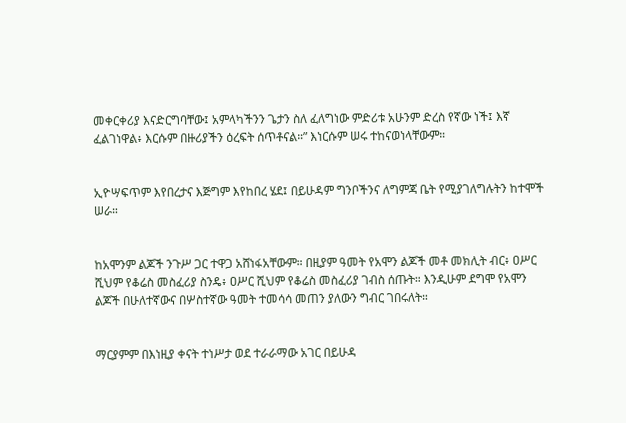መቀርቀሪያ እናድርግባቸው፤ አምላካችንን ጌታን ስለ ፈለግነው ምድሪቱ አሁንም ድረስ የኛው ነች፤ እኛ ፈልገነዋል፥ እርሱም በዙሪያችን ዕረፍት ሰጥቶናል።” እነርሱም ሠሩ ተከናወነላቸውም።


ኢዮሣፍጥም እየበረታና እጅግም እየከበረ ሄደ፤ በይሁዳም ግንቦችንና ለግምጃ ቤት የሚያገለግሉትን ከተሞች ሠራ።


ከአሞንም ልጆች ንጉሥ ጋር ተዋጋ አሸነፋአቸውም። በዚያም ዓመት የአሞን ልጆች መቶ መክሊት ብር፥ ዐሥር ሺህም የቆሬስ መስፈሪያ ስንዴ፥ ዐሥር ሺህም የቆሬስ መስፈሪያ ገብስ ሰጡት። እንዲሁም ደግሞ የአሞን ልጆች በሁለተኛውና በሦስተኛው ዓመት ተመሳሳ መጠን ያለውን ግብር ገበሩለት።


ማርያምም በእነዚያ ቀናት ተነሥታ ወደ ተራራማው አገር በይሁዳ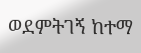ወደምትገኝ ከተማ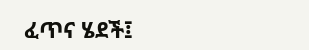ፈጥና ሄደች፤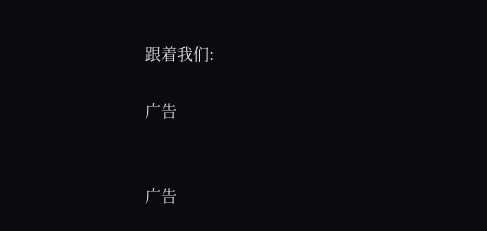跟着我们:

广告


广告